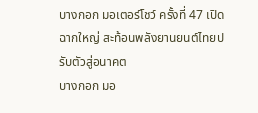บางกอก มอเตอร์โชว์ ครั้งที่ 47 เปิดฉากใหญ่ สะท้อนพลังยานยนต์ไทยปรับตัวสู่อนาคต
บางกอก มอ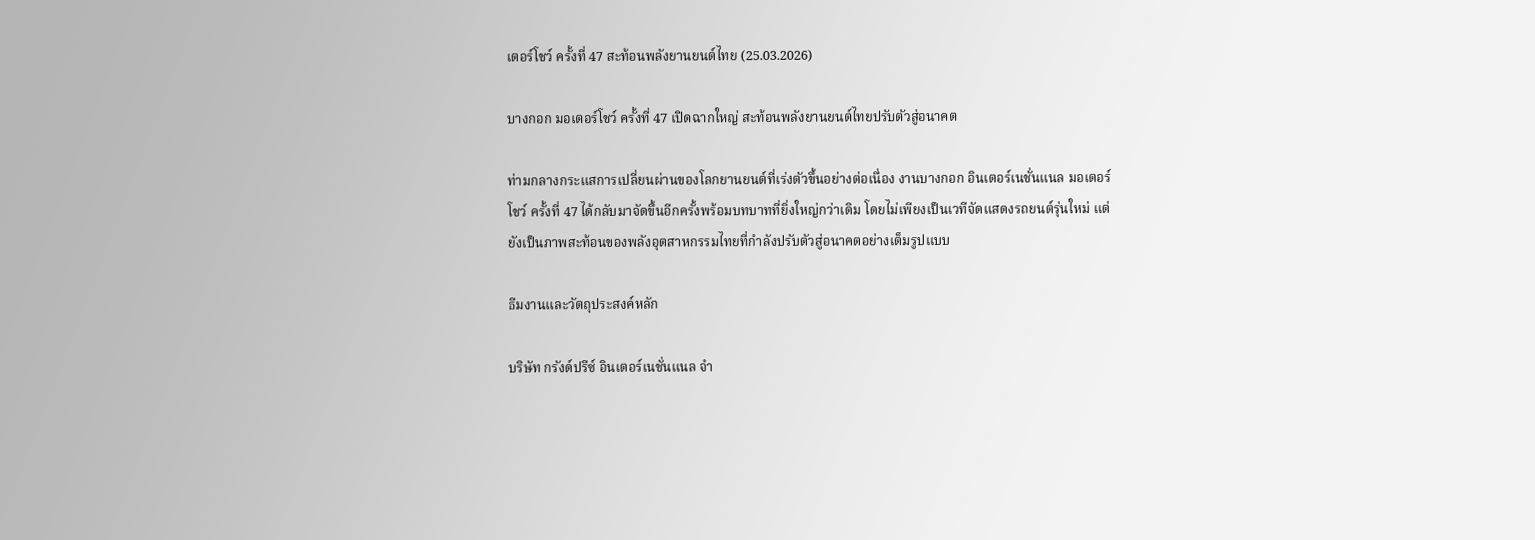เตอร์โชว์ ครั้งที่ 47 สะท้อนพลังยานยนต์ไทย (25.03.2026)

บางกอก มอเตอร์โชว์ ครั้งที่ 47 เปิดฉากใหญ่ สะท้อนพลังยานยนต์ไทยปรับตัวสู่อนาคต

ท่ามกลางกระแสการเปลี่ยนผ่านของโลกยานยนต์ที่เร่งตัวขึ้นอย่างต่อเนื่อง งานบางกอก อินเตอร์เนชั่นแนล มอเตอร์โชว์ ครั้งที่ 47 ได้กลับมาจัดขึ้นอีกครั้งพร้อมบทบาทที่ยิ่งใหญ่กว่าเดิม โดยไม่เพียงเป็นเวทีจัดแสดงรถยนต์รุ่นใหม่ แต่ยังเป็นภาพสะท้อนของพลังอุตสาหกรรมไทยที่กำลังปรับตัวสู่อนาคตอย่างเต็มรูปแบบ

ธีมงานและวัตถุประสงค์หลัก

บริษัท กรังด์ปรีซ์ อินเตอร์เนชั่นแนล จำ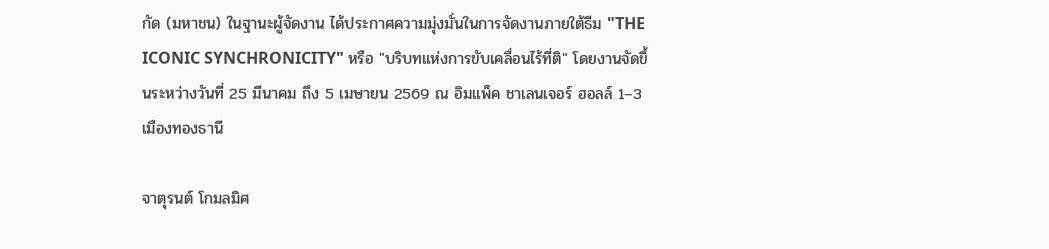กัด (มหาชน) ในฐานะผู้จัดงาน ได้ประกาศความมุ่งมั่นในการจัดงานภายใต้ธีม "THE ICONIC SYNCHRONICITY" หรือ "บริบทแห่งการขับเคลื่อนไร้ที่ติ" โดยงานจัดขึ้นระหว่างวันที่ 25 มีนาคม ถึง 5 เมษายน 2569 ณ อิมแพ็ค ชาเลนเจอร์ ฮอลล์ 1–3 เมืองทองธานี

จาตุรนต์ โกมลมิศ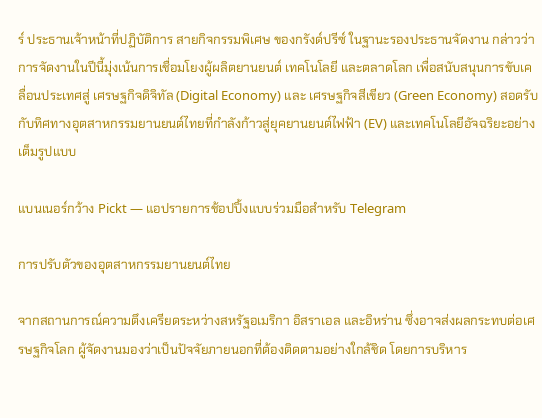ร์ ประธานเจ้าหน้าที่ปฏิบัติการ สายกิจกรรมพิเศษ ของกรังด์ปรีซ์ ในฐานะรองประธานจัดงาน กล่าวว่า การจัดงานในปีนี้มุ่งเน้นการเชื่อมโยงผู้ผลิตยานยนต์ เทคโนโลยี และตลาดโลก เพื่อสนับสนุนการขับเคลื่อนประเทศสู่ เศรษฐกิจดิจิทัล (Digital Economy) และ เศรษฐกิจสีเขียว (Green Economy) สอดรับกับทิศทางอุตสาหกรรมยานยนต์ไทยที่กำลังก้าวสู่ยุคยานยนต์ไฟฟ้า (EV) และเทคโนโลยีอัจฉริยะอย่างเต็มรูปแบบ

แบนเนอร์กว้าง Pickt — แอปรายการช้อปปิ้งแบบร่วมมือสำหรับ Telegram

การปรับตัวของอุตสาหกรรมยานยนต์ไทย

จากสถานการณ์ความตึงเครียดระหว่างสหรัฐอเมริกา อิสราเอล และอิหร่าน ซึ่งอาจส่งผลกระทบต่อเศรษฐกิจโลก ผู้จัดงานมองว่าเป็นปัจจัยภายนอกที่ต้องติดตามอย่างใกล้ชิด โดยการบริหาร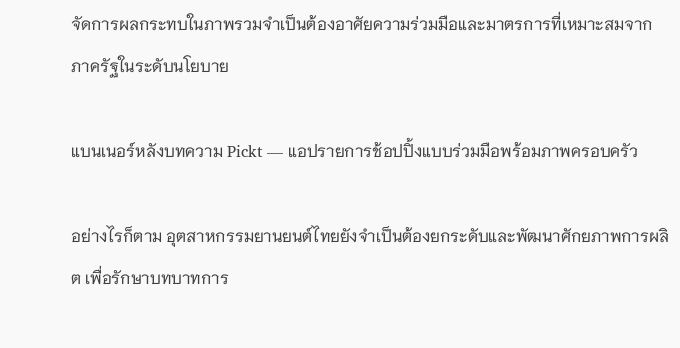จัดการผลกระทบในภาพรวมจำเป็นต้องอาศัยความร่วมมือและมาตรการที่เหมาะสมจากภาครัฐในระดับนโยบาย

แบนเนอร์หลังบทความ Pickt — แอปรายการช้อปปิ้งแบบร่วมมือพร้อมภาพครอบครัว

อย่างไรก็ตาม อุตสาหกรรมยานยนต์ไทยยังจำเป็นต้องยกระดับและพัฒนาศักยภาพการผลิต เพื่อรักษาบทบาทการ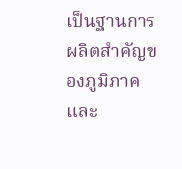เป็นฐานการผลิตสำคัญของภูมิภาค และ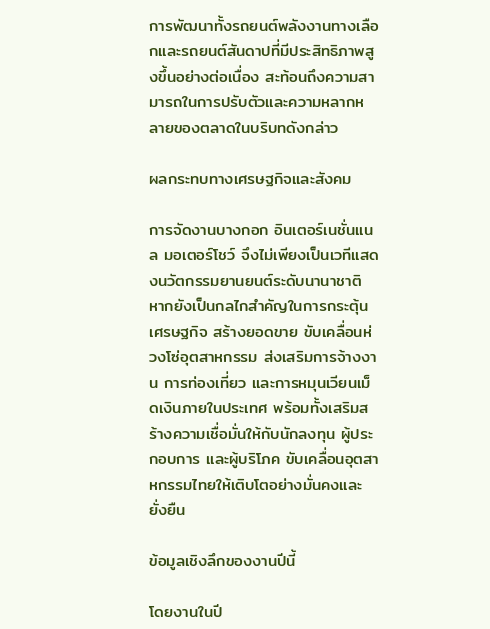การพัฒนาทั้งรถยนต์พลังงานทางเลือกและรถยนต์สันดาปที่มีประสิทธิภาพสูงขึ้นอย่างต่อเนื่อง สะท้อนถึงความสามารถในการปรับตัวและความหลากหลายของตลาดในบริบทดังกล่าว

ผลกระทบทางเศรษฐกิจและสังคม

การจัดงานบางกอก อินเตอร์เนชั่นแนล มอเตอร์โชว์ จึงไม่เพียงเป็นเวทีแสดงนวัตกรรมยานยนต์ระดับนานาชาติ หากยังเป็นกลไกสำคัญในการกระตุ้นเศรษฐกิจ สร้างยอดขาย ขับเคลื่อนห่วงโซ่อุตสาหกรรม ส่งเสริมการจ้างงาน การท่องเที่ยว และการหมุนเวียนเม็ดเงินภายในประเทศ พร้อมทั้งเสริมสร้างความเชื่อมั่นให้กับนักลงทุน ผู้ประกอบการ และผู้บริโภค ขับเคลื่อนอุตสาหกรรมไทยให้เติบโตอย่างมั่นคงและยั่งยืน

ข้อมูลเชิงลึกของงานปีนี้

โดยงานในปี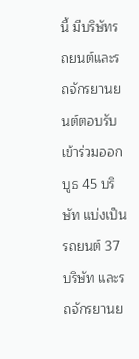นี้ มีบริษัทรถยนต์และรถจักรยานยนต์ตอบรับเข้าร่วมออกบูธ 45 บริษัท แบ่งเป็น รถยนต์ 37 บริษัท และรถจักรยานย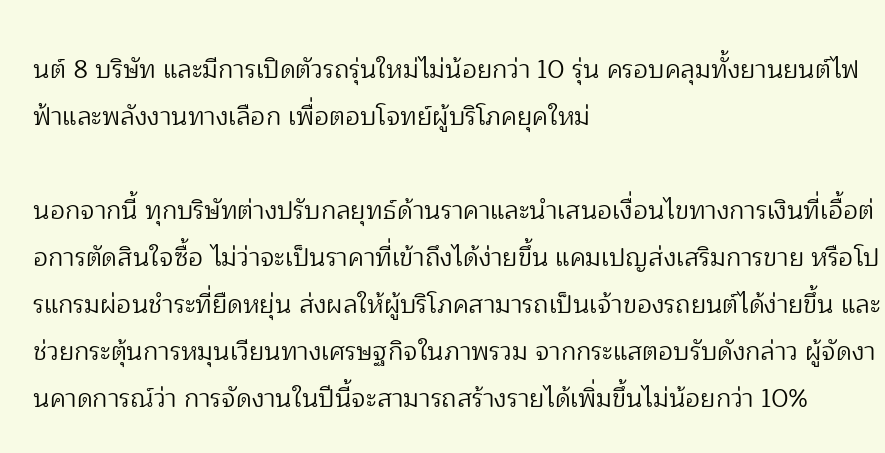นต์ 8 บริษัท และมีการเปิดตัวรถรุ่นใหม่ไม่น้อยกว่า 10 รุ่น ครอบคลุมทั้งยานยนต์ไฟฟ้าและพลังงานทางเลือก เพื่อตอบโจทย์ผู้บริโภคยุคใหม่

นอกจากนี้ ทุกบริษัทต่างปรับกลยุทธ์ด้านราคาและนำเสนอเงื่อนไขทางการเงินที่เอื้อต่อการตัดสินใจซื้อ ไม่ว่าจะเป็นราคาที่เข้าถึงได้ง่ายขึ้น แคมเปญส่งเสริมการขาย หรือโปรแกรมผ่อนชำระที่ยืดหยุ่น ส่งผลให้ผู้บริโภคสามารถเป็นเจ้าของรถยนต์ได้ง่ายขึ้น และช่วยกระตุ้นการหมุนเวียนทางเศรษฐกิจในภาพรวม จากกระแสตอบรับดังกล่าว ผู้จัดงานคาดการณ์ว่า การจัดงานในปีนี้จะสามารถสร้างรายได้เพิ่มขึ้นไม่น้อยกว่า 10%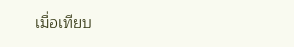เมื่อเทียบ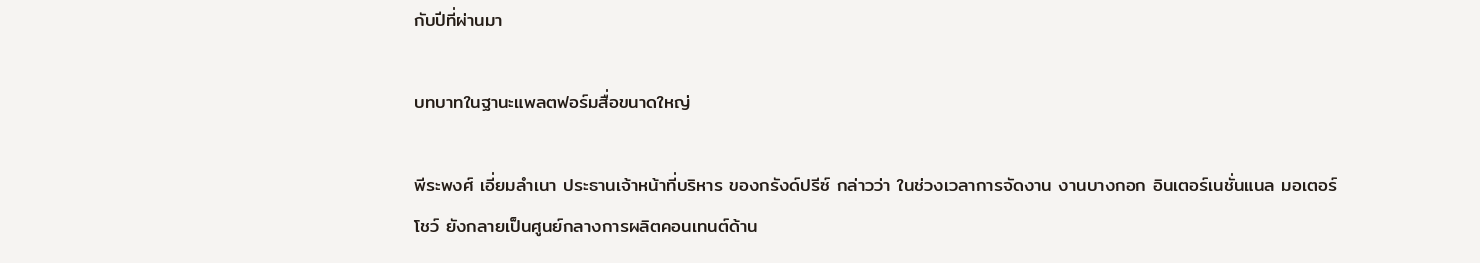กับปีที่ผ่านมา

บทบาทในฐานะแพลตฟอร์มสื่อขนาดใหญ่

พีระพงศ์ เอี่ยมลำเนา ประธานเจ้าหน้าที่บริหาร ของกรังด์ปรีซ์ กล่าวว่า ในช่วงเวลาการจัดงาน งานบางกอก อินเตอร์เนชั่นแนล มอเตอร์โชว์ ยังกลายเป็นศูนย์กลางการผลิตคอนเทนต์ด้าน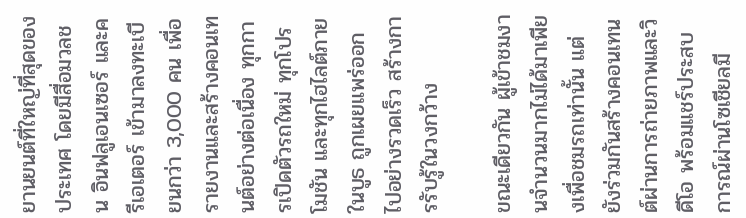ยานยนต์ที่ใหญ่ที่สุดของประเทศ โดยมีสื่อมวลชน อินฟลูเอนเซอร์ และครีเอเตอร์ เข้ามาลงทะเบียนกว่า 3,000 คน เพื่อรายงานและสร้างคอนเทนต์อย่างต่อเนื่อง ทุกการเปิดตัวรถใหม่ ทุกโปรโมชัน และทุกไฮไลต์ภายในบูธ ถูกเผยแพร่ออกไปอย่างรวดเร็ว สร้างการรับรู้ในวงกว้าง

ขณะเดียวกัน ผู้เข้าชมงานจำนวนมากไม่ได้มาเพียงเพื่อชมรถเท่านั้น แต่ยังร่วมกันสร้างคอนเทนต์ผ่านการถ่ายภาพและวิดีโอ พร้อมแชร์ประสบการณ์ผ่านโซเชียลมี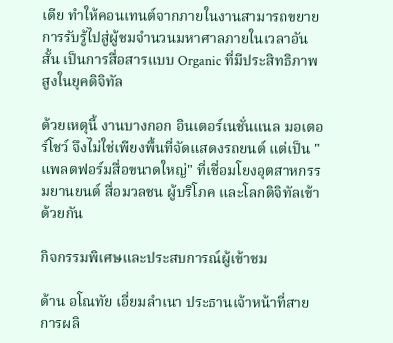เดีย ทำให้คอนเทนต์จากภายในงานสามารถขยายการรับรู้ไปสู่ผู้ชมจำนวนมหาศาลภายในเวลาอันสั้น เป็นการสื่อสารแบบ Organic ที่มีประสิทธิภาพสูงในยุคดิจิทัล

ด้วยเหตุนี้ งานบางกอก อินเตอร์เนชั่นแนล มอเตอร์โชว์ จึงไม่ใช่เพียงพื้นที่จัดแสดงรถยนต์ แต่เป็น "แพลตฟอร์มสื่อขนาดใหญ่" ที่เชื่อมโยงอุตสาหกรรมยานยนต์ สื่อมวลชน ผู้บริโภค และโลกดิจิทัลเข้าด้วยกัน

กิจกรรมพิเศษและประสบการณ์ผู้เข้าชม

ด้าน อโณทัย เอี่ยมลำเนา ประธานเจ้าหน้าที่สายการผลิ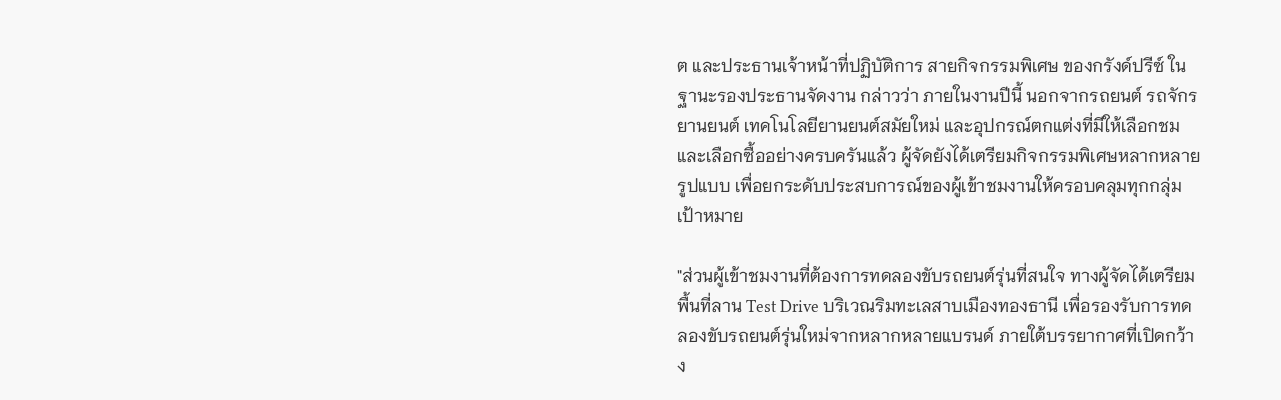ต และประธานเจ้าหน้าที่ปฏิบัติการ สายกิจกรรมพิเศษ ของกรังด์ปรีซ์ ในฐานะรองประธานจัดงาน กล่าวว่า ภายในงานปีนี้ นอกจากรถยนต์ รถจักรยานยนต์ เทคโนโลยียานยนต์สมัยใหม่ และอุปกรณ์ตกแต่งที่มีให้เลือกชมและเลือกซื้ออย่างครบครันแล้ว ผู้จัดยังได้เตรียมกิจกรรมพิเศษหลากหลายรูปแบบ เพื่อยกระดับประสบการณ์ของผู้เข้าชมงานให้ครอบคลุมทุกกลุ่มเป้าหมาย

"ส่วนผู้เข้าชมงานที่ต้องการทดลองขับรถยนต์รุ่นที่สนใจ ทางผู้จัดได้เตรียมพื้นที่ลาน Test Drive บริเวณริมทะเลสาบเมืองทองธานี เพื่อรองรับการทดลองขับรถยนต์รุ่นใหม่จากหลากหลายแบรนด์ ภายใต้บรรยากาศที่เปิดกว้าง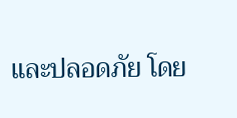และปลอดภัย โดย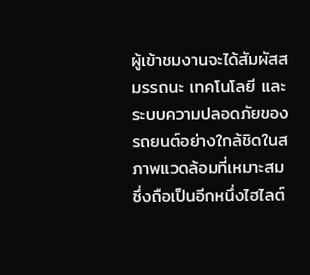ผู้เข้าชมงานจะได้สัมผัสสมรรถนะ เทคโนโลยี และระบบความปลอดภัยของรถยนต์อย่างใกล้ชิดในสภาพแวดล้อมที่เหมาะสม ซึ่งถือเป็นอีกหนึ่งไฮไลต์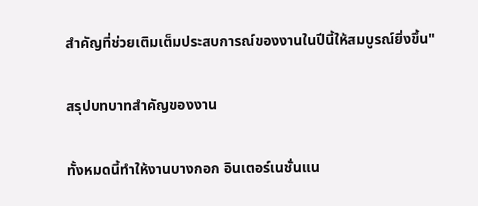สำคัญที่ช่วยเติมเต็มประสบการณ์ของงานในปีนี้ให้สมบูรณ์ยิ่งขึ้น"

สรุปบทบาทสำคัญของงาน

ทั้งหมดนี้ทำให้งานบางกอก อินเตอร์เนชั่นแน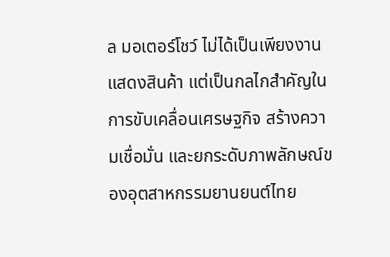ล มอเตอร์โชว์ ไม่ได้เป็นเพียงงานแสดงสินค้า แต่เป็นกลไกสำคัญในการขับเคลื่อนเศรษฐกิจ สร้างความเชื่อมั่น และยกระดับภาพลักษณ์ของอุตสาหกรรมยานยนต์ไทย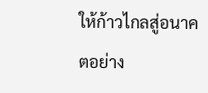ให้ก้าวไกลสู่อนาคตอย่าง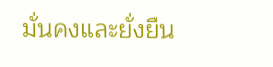มั่นคงและยั่งยืน